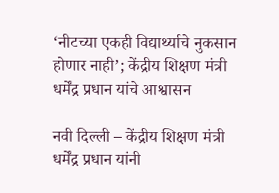‘नीटच्या एकही विद्यार्थ्याचे नुकसान होणार नाही’; केंद्रीय शिक्षण मंत्री धर्मेंद्र प्रधान यांचे आश्वासन

नवी दिल्ली – केंद्रीय शिक्षण मंत्री धर्मेंद्र प्रधान यांनी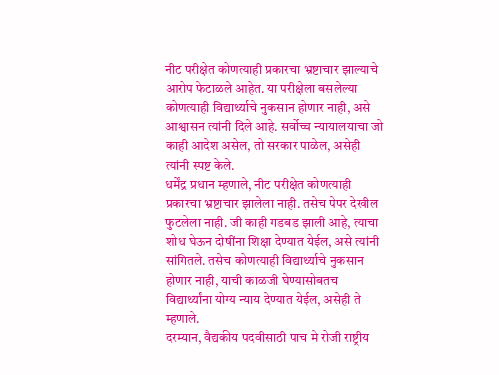नीट परीक्षेत कोणत्याही प्रकारचा भ्रष्टाचार झाल्याचे आरोप फेटाळले आहेत. या परीक्षेला बसलेल्या कोणत्याही विद्यार्थ्याचे नुकसान होणार नाही, असे आश्वासन त्यांनी दिले आहे. सर्वोच्च न्यायालयाचा जो काही आदेश असेल, तो सरकार पाळेल, असेही त्यांनी स्पष्ट केले.
धर्मेंद्र प्रधान म्हणाले, नीट परीक्षेत कोणत्याही प्रकारचा भ्रष्टाचार झालेला नाही. तसेच पेपर देखील फुटलेला नाही. जी काही गडबड झाली आहे, त्याचा शोध घेऊन दोषींना शिक्षा देण्यात येईल, असे त्यांनी सांगितले. तसेच कोणत्याही विद्यार्थ्याचे नुकसान होणार नाही, याची काळजी घेण्यासोबतच विद्यार्थ्यांना योग्य न्याय देण्यात येईल, असेही ते म्हणाले.
दरम्यान, वैद्यकीय पदवीसाठी पाच मे रोजी राष्ट्रीय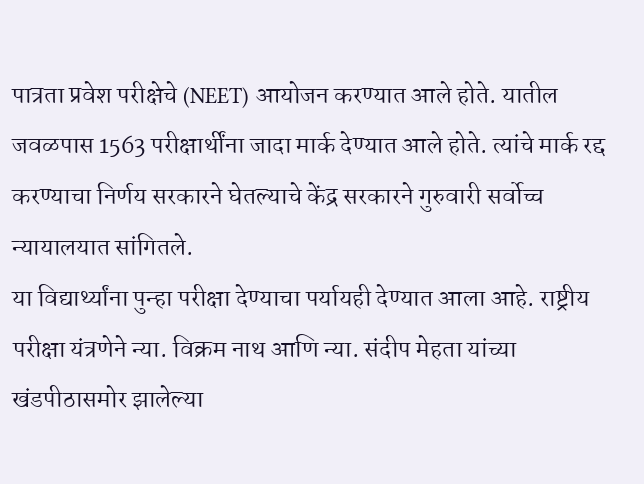पात्रता प्रवेश परीक्षेचे (NEET) आयोजन करण्यात आले होते. यातील जवळपास 1563 परीक्षार्थींना जादा मार्क देण्यात आले होते. त्यांचे मार्क रद्द करण्याचा निर्णय सरकारने घेतल्याचे केंद्र सरकारने गुरुवारी सर्वोच्च न्यायालयात सांगितले.
या विद्यार्थ्यांना पुन्हा परीक्षा देण्याचा पर्यायही देण्यात आला आहे. राष्ट्रीय परीक्षा यंत्रणेने न्या. विक्रम नाथ आणि न्या. संदीप मेहता यांच्या खंडपीठासमोर झालेल्या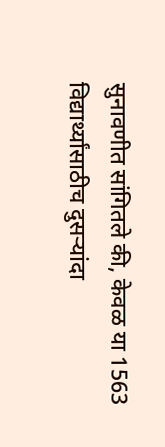सुनावणीत सांगितले की, केवळ या 1563 विद्यार्थ्यांसाठीच दुसऱ्यांदा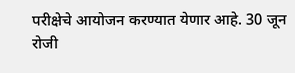परीक्षेचे आयोजन करण्यात येणार आहे. 30 जून रोजी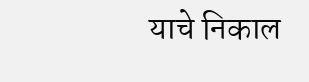याचे निकाल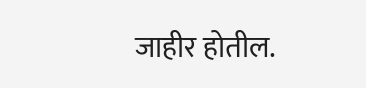जाहीर होतील.